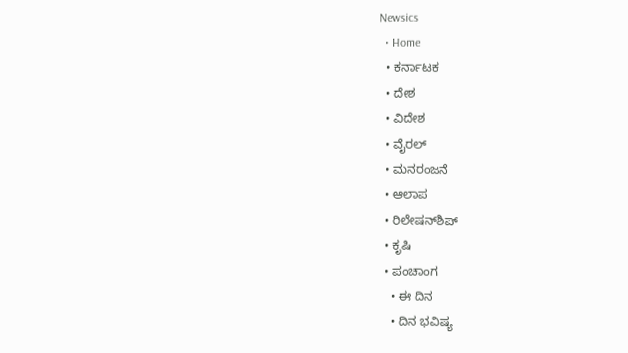Newsics
  • Home
  • ಕರ್ನಾಟಕ
  • ದೇಶ
  • ವಿದೇಶ
  • ವೈರಲ್
  • ಮನರಂಜನೆ
  • ಆಲಾಪ
  • ರಿಲೇಷನ್‌ಶಿಪ್
  • ಕೃಷಿ
  • ಪಂಚಾಂಗ
    • ಈ ದಿನ
    • ದಿನ ಭವಿಷ್ಯ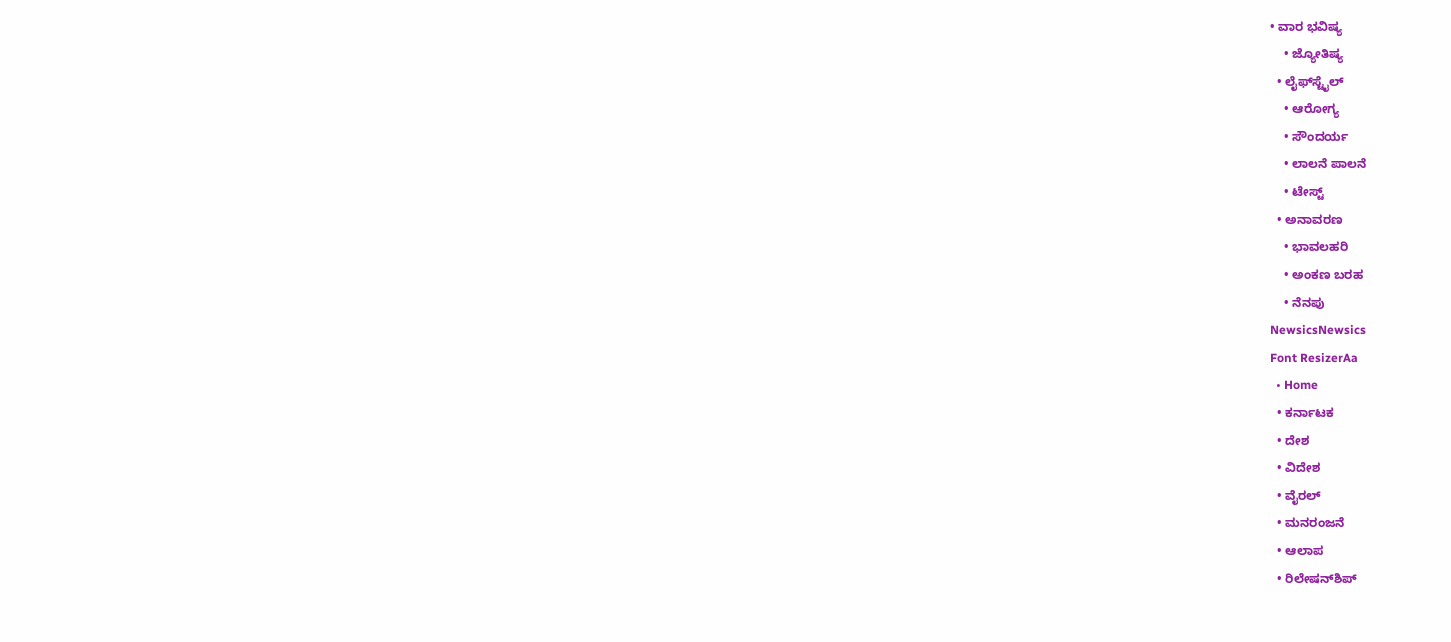• ವಾರ ಭವಿಷ್ಯ
    • ಜ್ಯೋತಿಷ್ಯ
  • ಲೈಫ್‌ಸ್ಟೈಲ್
    • ಆರೋಗ್ಯ
    • ಸೌಂದರ್ಯ
    • ಲಾಲನೆ ಪಾಲನೆ
    • ಟೇಸ್ಟ್
  • ಅನಾವರಣ
    • ಭಾವಲಹರಿ
    • ಅಂಕಣ ಬರಹ
    • ನೆನಪು
NewsicsNewsics
Font ResizerAa
  • Home
  • ಕರ್ನಾಟಕ
  • ದೇಶ
  • ವಿದೇಶ
  • ವೈರಲ್
  • ಮನರಂಜನೆ
  • ಆಲಾಪ
  • ರಿಲೇಷನ್‌ಶಿಪ್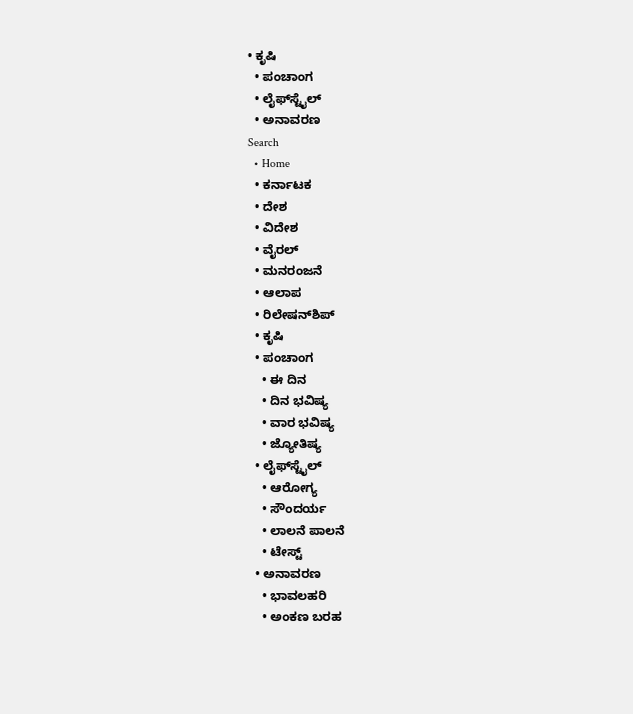• ಕೃಷಿ
  • ಪಂಚಾಂಗ
  • ಲೈಫ್‌ಸ್ಟೈಲ್
  • ಅನಾವರಣ
Search
  • Home
  • ಕರ್ನಾಟಕ
  • ದೇಶ
  • ವಿದೇಶ
  • ವೈರಲ್
  • ಮನರಂಜನೆ
  • ಆಲಾಪ
  • ರಿಲೇಷನ್‌ಶಿಪ್
  • ಕೃಷಿ
  • ಪಂಚಾಂಗ
    • ಈ ದಿನ
    • ದಿನ ಭವಿಷ್ಯ
    • ವಾರ ಭವಿಷ್ಯ
    • ಜ್ಯೋತಿಷ್ಯ
  • ಲೈಫ್‌ಸ್ಟೈಲ್
    • ಆರೋಗ್ಯ
    • ಸೌಂದರ್ಯ
    • ಲಾಲನೆ ಪಾಲನೆ
    • ಟೇಸ್ಟ್
  • ಅನಾವರಣ
    • ಭಾವಲಹರಿ
    • ಅಂಕಣ ಬರಹ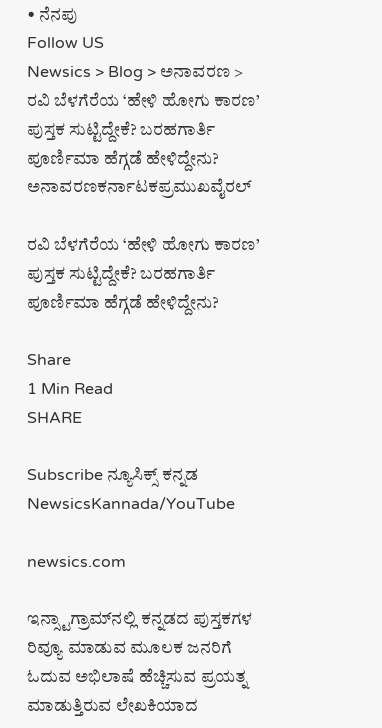• ನೆನಪು
Follow US
Newsics > Blog > ಅನಾವರಣ > ರವಿ‌ ಬೆಳಗೆರೆಯ ‘ಹೇಳಿ ಹೋಗು ಕಾರಣ’ ಪುಸ್ತಕ ಸುಟ್ಟಿದ್ದೇಕೆ? ಬರಹಗಾರ್ತಿ ಪೂರ್ಣಿಮಾ ಹೆಗ್ಗಡೆ ಹೇಳಿದ್ದೇನು?
ಅನಾವರಣಕರ್ನಾಟಕಪ್ರಮುಖವೈರಲ್

ರವಿ‌ ಬೆಳಗೆರೆಯ ‘ಹೇಳಿ ಹೋಗು ಕಾರಣ’ ಪುಸ್ತಕ ಸುಟ್ಟಿದ್ದೇಕೆ? ಬರಹಗಾರ್ತಿ ಪೂರ್ಣಿಮಾ ಹೆಗ್ಗಡೆ ಹೇಳಿದ್ದೇನು?

Share
1 Min Read
SHARE

Subscribe ನ್ಯೂಸಿಕ್ಸ್ ಕನ್ನಡ NewsicsKannada/YouTube

newsics.com

ಇನ್ಸ್ಟಾಗ್ರಾಮ್‌ನಲ್ಲಿ ಕನ್ನಡದ ಪುಸ್ತಕಗಳ ರಿವ್ಯೂ ಮಾಡುವ ಮೂಲಕ ಜನರಿಗೆ ಓದುವ ಅಭಿಲಾಷೆ ಹೆಚ್ಚಿಸುವ ಪ್ರಯತ್ನ ಮಾಡುತ್ತಿರುವ ಲೇಖಕಿಯಾದ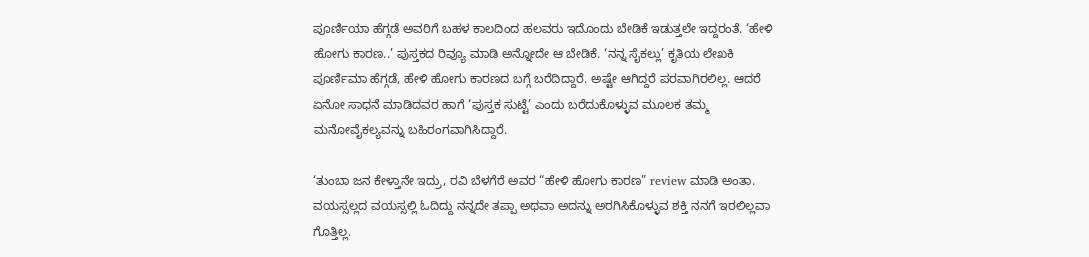ಪೂರ್ಣಿಯಾ ಹೆಗ್ಗಡೆ ಅವರಿಗೆ ಬಹಳ ಕಾಲದಿಂದ ಹಲವರು ಇದೊಂದು ಬೇಡಿಕೆ ಇಡುತ್ತಲೇ ಇದ್ದರಂತೆ. ‘ಹೇಳಿ ಹೋಗು ಕಾರಣ..’ ಪುಸ್ತಕದ ರಿವ್ಯೂ ಮಾಡಿ ಅನ್ನೋದೇ ಆ ಬೇಡಿಕೆ. ‘ನನ್ನ ಸೈಕಲ್ಲು’ ಕೃತಿಯ ಲೇಖಕಿ ಪೂರ್ಣಿಮಾ ಹೆಗ್ಗಡೆ, ಹೇಳಿ ಹೋಗು ಕಾರಣದ ಬಗ್ಗೆ ಬರೆದಿದ್ದಾರೆ. ಅಷ್ಟೇ ಆಗಿದ್ದರೆ ಪರವಾಗಿರಲಿಲ್ಲ. ಆದರೆ ಏನೋ ಸಾಧನೆ ಮಾಡಿದವರ ಹಾಗೆ ‘ಪುಸ್ತಕ ಸುಟ್ಟೆ’ ಎಂದು ಬರೆದುಕೊಳ್ಳುವ ಮೂಲಕ ತಮ್ಮ ಮನೋವೈಕಲ್ಯವನ್ನು ಬಹಿರಂಗವಾಗಿಸಿದ್ದಾರೆ.

‘ತುಂಬಾ ಜನ ಕೇಳ್ತಾನೇ ಇದ್ರು, ರವಿ ಬೆಳಗೆರೆ ಅವರ “ಹೇಳಿ ಹೋಗು ಕಾರಣ” review ಮಾಡಿ ಅಂತಾ. ವಯಸ್ಸಲ್ಲದ ವಯಸ್ಸಲ್ಲಿ ಓದಿದ್ದು ನನ್ನದೇ ತಪ್ಪಾ ಅಥವಾ ಅದನ್ನು ಅರಗಿಸಿಕೊಳ್ಳುವ ಶಕ್ತಿ ನನಗೆ ಇರಲಿಲ್ಲವಾ ಗೊತ್ತಿಲ್ಲ.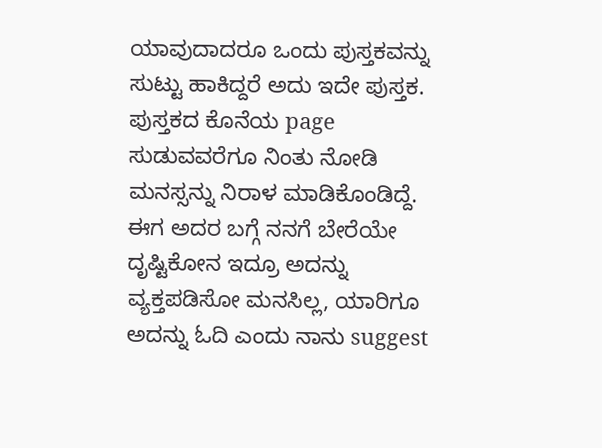ಯಾವುದಾದರೂ ಒಂದು ಪುಸ್ತಕವನ್ನು ಸುಟ್ಟು ಹಾಕಿದ್ದರೆ ಅದು ಇದೇ ಪುಸ್ತಕ. ಪುಸ್ತಕದ ಕೊನೆಯ page ಸುಡುವವರೆಗೂ ನಿಂತು ನೋಡಿ ಮನಸ್ಸನ್ನು ನಿರಾಳ ಮಾಡಿಕೊಂಡಿದ್ದೆ. ಈಗ ಅದರ ಬಗ್ಗೆ ನನಗೆ ಬೇರೆಯೇ ದೃಷ್ಟಿಕೋನ ಇದ್ರೂ ಅದನ್ನು ವ್ಯಕ್ತಪಡಿಸೋ ಮನಸಿಲ್ಲ, ಯಾರಿಗೂ ಅದನ್ನು ಓದಿ ಎಂದು ನಾನು suggest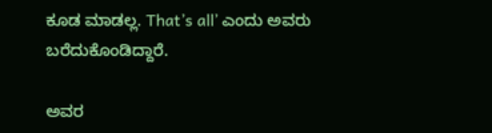ಕೂಡ ಮಾಡಲ್ಲ. That’s all’ ಎಂದು ಅವರು ಬರೆದುಕೊಂಡಿದ್ದಾರೆ.

ಅವರ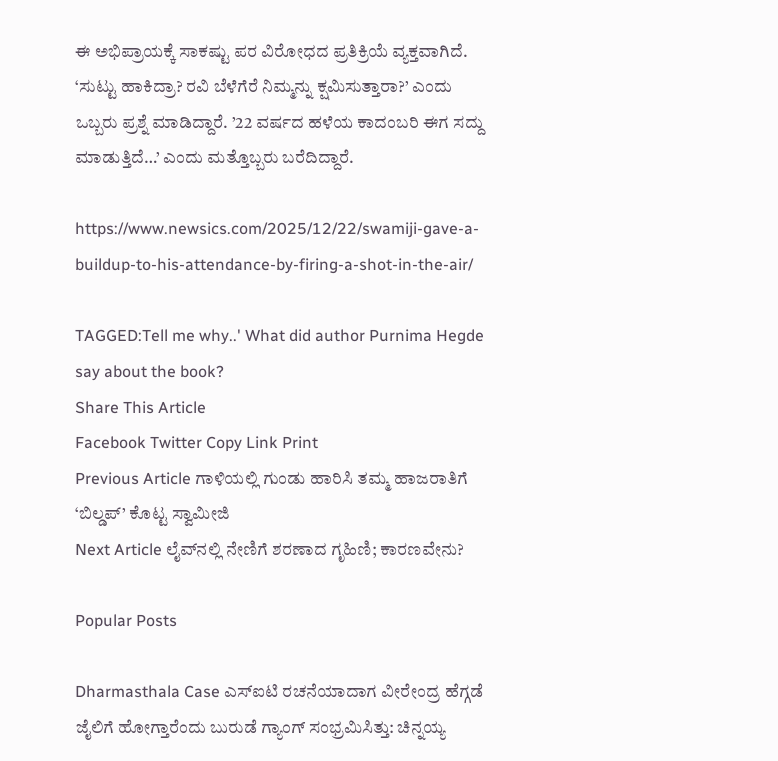ಈ ಅಭಿಪ್ರಾಯಕ್ಕೆ ಸಾಕಷ್ಟು ಪರ ವಿರೋಧದ ಪ್ರತಿಕ್ರಿಯೆ ವ್ಯಕ್ತವಾಗಿದೆ. ‘ಸುಟ್ಟು ಹಾಕಿದ್ರಾ? ರವಿ ಬೆಳೆಗೆರೆ ನಿಮ್ಮನ್ನು ಕ್ಷಮಿಸುತ್ತಾರಾ?’ ಎಂದು ಒಬ್ಬರು ಪ್ರಶ್ನೆ ಮಾಡಿದ್ದಾರೆ. ’22 ವರ್ಷದ ಹಳೆಯ ಕಾದಂಬರಿ ಈಗ ಸದ್ದು ಮಾಡುತ್ತಿದೆ…’ ಎಂದು ಮತ್ತೊಬ್ಬರು ಬರೆದಿದ್ದಾರೆ.

https://www.newsics.com/2025/12/22/swamiji-gave-a-buildup-to-his-attendance-by-firing-a-shot-in-the-air/

TAGGED:Tell me why..' What did author Purnima Hegde say about the book?
Share This Article
Facebook Twitter Copy Link Print
Previous Article ಗಾಳಿಯಲ್ಲಿ ಗುಂಡು ಹಾರಿಸಿ ತಮ್ಮ ಹಾಜರಾತಿಗೆ ‘ಬಿಲ್ಡಪ್’ ಕೊಟ್ಟ ಸ್ವಾಮೀಜಿ
Next Article ಲೈವ್‌ನಲ್ಲಿ ನೇಣಿಗೆ ಶರಣಾದ ಗೃಹಿಣಿ; ಕಾರಣವೇನು?

Popular Posts

Dharmasthala Case ಎಸ್ಐಟಿ ರಚನೆಯಾದಾಗ ವೀರೇಂದ್ರ ಹೆಗ್ಗಡೆ ಜೈಲಿಗೆ ಹೋಗ್ತಾರೆಂದು ಬುರುಡೆ ಗ್ಯಾಂಗ್ ಸಂಭ್ರಮಿಸಿತ್ತು: ಚಿನ್ನಯ್ಯ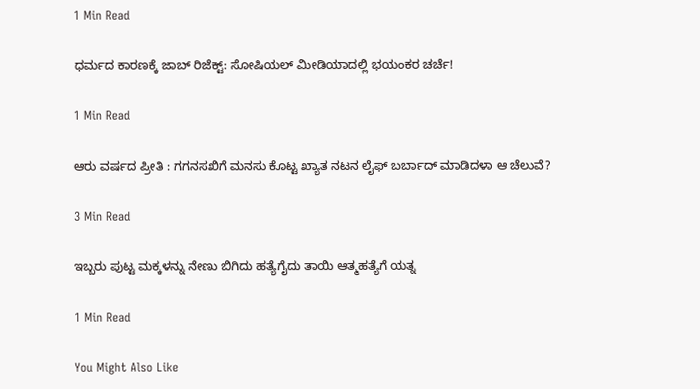1 Min Read

ಧರ್ಮದ ಕಾರಣಕ್ಕೆ ಜಾಬ್ ರಿಜೆಕ್ಟ್: ಸೋಷಿಯಲ್ ಮೀಡಿಯಾದಲ್ಲಿ ಭಯಂಕರ ಚರ್ಚೆ!

1 Min Read

ಆರು ವರ್ಷದ ಪ್ರೀತಿ : ಗಗನಸಖಿಗೆ ಮನಸು ಕೊಟ್ಟ ಖ್ಯಾತ ನಟನ ಲೈಫ್ ಬರ್ಬಾದ್ ಮಾಡಿದಳಾ ಆ ಚೆಲುವೆ?

3 Min Read

ಇಬ್ಬರು ಪುಟ್ಟ ಮಕ್ಕಳನ್ನು ನೇಣು ಬಿಗಿದು ಹತ್ಯೆಗೈದು ತಾಯಿ ಆತ್ಮಹತ್ಯೆಗೆ ಯತ್ನ

1 Min Read

You Might Also Like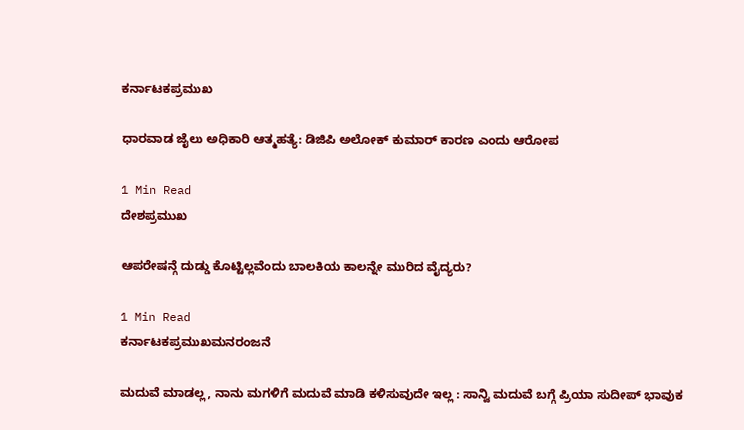ಕರ್ನಾಟಕಪ್ರಮುಖ

ಧಾರವಾಡ ಜೈಲು ಅಧಿಕಾರಿ ಆತ್ಮಹತ್ಯೆ: ಡಿಜಿಪಿ ಅಲೋಕ್ ಕುಮಾರ್ ಕಾರಣ ಎಂದು ಆರೋಪ

1 Min Read
ದೇಶಪ್ರಮುಖ

ಆಪರೇಷನ್ಗೆ ದುಡ್ಡು ಕೊಟ್ಟಿಲ್ಲವೆಂದು ಬಾಲಕಿಯ ಕಾಲನ್ನೇ ಮುರಿದ ವೈದ್ಯರು?

1 Min Read
ಕರ್ನಾಟಕಪ್ರಮುಖಮನರಂಜನೆ

ಮದುವೆ ಮಾಡಲ್ಲ, ನಾನು ಮಗಳಿಗೆ ಮದುವೆ ಮಾಡಿ ಕಳಿಸುವುದೇ ಇಲ್ಲ : ಸಾನ್ವಿ ಮದುವೆ ಬಗ್ಗೆ ಪ್ರಿಯಾ ಸುದೀಪ್ ಭಾವುಕ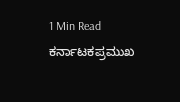1 Min Read
ಕರ್ನಾಟಕಪ್ರಮುಖ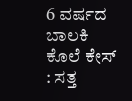6 ವರ್ಷದ ಬಾಲಕಿ ಕೊಲೆ ಕೇಸ್ : ಸತ್ತ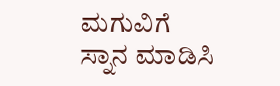ಮಗುವಿಗೆ ಸ್ನಾನ ಮಾಡಿಸಿ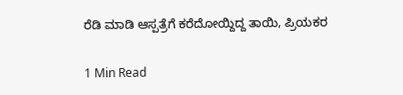ರೆಡಿ ಮಾಡಿ ಆಸ್ಪತ್ರೆಗೆ ಕರೆದೋಯ್ದಿದ್ದ ತಾಯಿ, ಪ್ರಿಯಕರ

1 Min Read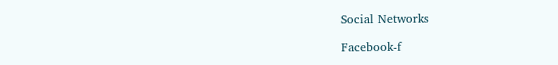Social Networks

Facebook-f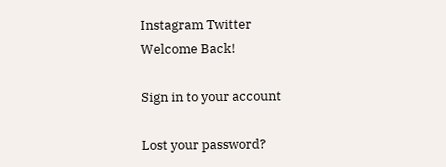Instagram Twitter
Welcome Back!

Sign in to your account

Lost your password?